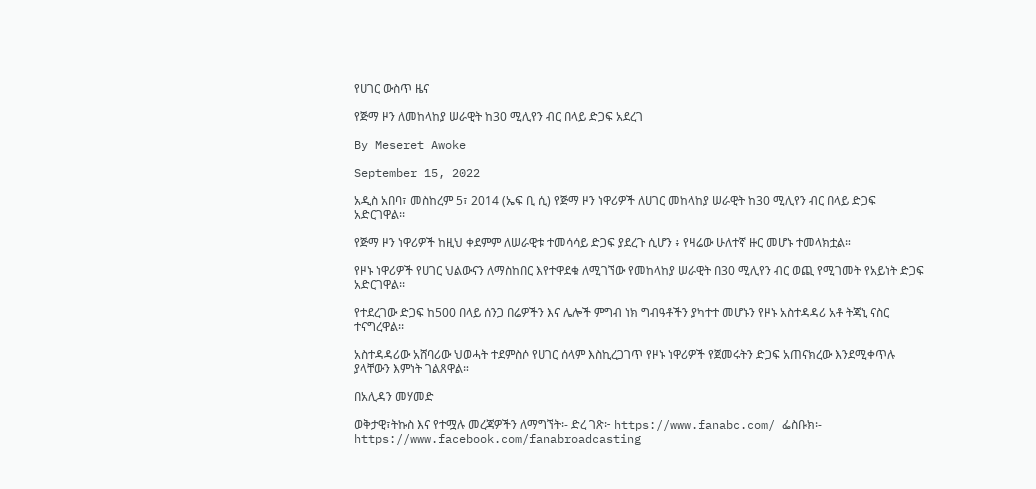የሀገር ውስጥ ዜና

የጅማ ዞን ለመከላከያ ሠራዊት ከ30 ሚሊየን ብር በላይ ድጋፍ አደረገ

By Meseret Awoke

September 15, 2022

አዲስ አበባ፣ መስከረም 5፣ 2014 (ኤፍ ቢ ሲ) የጅማ ዞን ነዋሪዎች ለሀገር መከላከያ ሠራዊት ከ30 ሚሊየን ብር በላይ ድጋፍ አድርገዋል፡፡

የጅማ ዞን ነዋሪዎች ከዚህ ቀደምም ለሠራዊቱ ተመሳሳይ ድጋፍ ያደረጉ ሲሆን ፥ የዛሬው ሁለተኛ ዙር መሆኑ ተመላክቷል።

የዞኑ ነዋሪዎች የሀገር ህልውናን ለማስከበር እየተዋደቁ ለሚገኘው የመከላከያ ሠራዊት በ30 ሚሊየን ብር ወጪ የሚገመት የአይነት ድጋፍ አድርገዋል፡፡

የተደረገው ድጋፍ ከ500 በላይ ሰንጋ በሬዎችን እና ሌሎች ምግብ ነክ ግብዓቶችን ያካተተ መሆኑን የዞኑ አስተዳዳሪ አቶ ትጃኒ ናስር ተናግረዋል፡፡

አስተዳዳሪው አሸባሪው ህወሓት ተደምስሶ የሀገር ሰላም እስኪረጋገጥ የዞኑ ነዋሪዎች የጀመሩትን ድጋፍ አጠናክረው እንደሚቀጥሉ ያላቸውን እምነት ገልጸዋል።

በአሊዳን መሃመድ

ወቅታዊ፣ትኩስ እና የተሟሉ መረጃዎችን ለማግኘት፡- ድረ ገጽ፦ https://www.fanabc.com/ ፌስቡክ፡- https://www.facebook.com/fanabroadcasting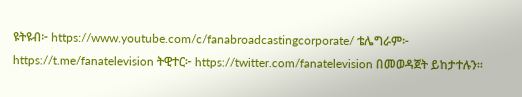ዩትዩብ፦ https://www.youtube.com/c/fanabroadcastingcorporate/ ቴሌግራም፦ https://t.me/fanatelevision ትዊተር፦ https://twitter.com/fanatelevision በመወዳጀት ይከታተሉን፡፡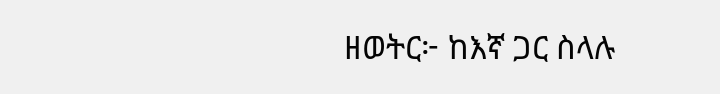ዘወትር፦ ከእኛ ጋር ስላሉ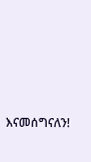እናመሰግናለን!